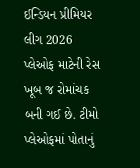ઈન્ડિયન પ્રીમિયર લીગ 2026 પ્લેઓફ માટેની રેસ ખૂબ જ રોમાંચક બની ગઈ છે. ટીમો પ્લેઓફમાં પોતાનું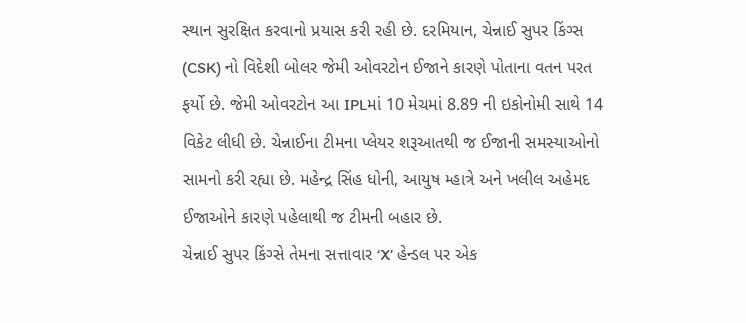સ્થાન સુરક્ષિત કરવાનો પ્રયાસ કરી રહી છે. દરમિયાન, ચેન્નાઈ સુપર કિંગ્સ (CSK) નો વિદેશી બોલર જેમી ઓવરટોન ઈજાને કારણે પોતાના વતન પરત ફર્યો છે. જેમી ઓવરટોન આ IPLમાં 10 મેચમાં 8.89 ની ઇકોનોમી સાથે 14 વિકેટ લીધી છે. ચેન્નાઈના ટીમના પ્લેયર શરૂઆતથી જ ઈજાની સમસ્યાઓનો સામનો કરી રહ્યા છે. મહેન્દ્ર સિંહ ધોની, આયુષ મ્હાત્રે અને ખલીલ અહેમદ ઈજાઓને કારણે પહેલાથી જ ટીમની બહાર છે.
ચેન્નાઈ સુપર કિંગ્સે તેમના સત્તાવાર ‘X’ હેન્ડલ પર એક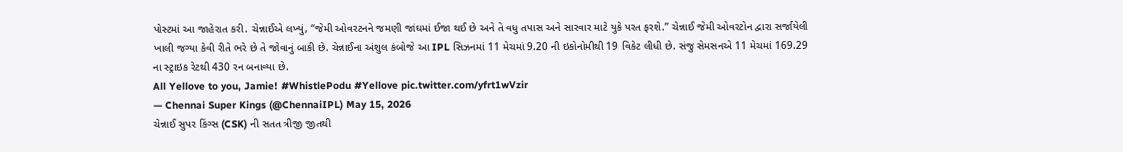પોસ્ટમાં આ જાહેરાત કરી. ચેન્નાઈએ લખ્યું, “જેમી ઓવરટનને જમણી જાંઘમાં ઈજા થઈ છે અને તે વધુ તપાસ અને સારવાર માટે યુકે પરત ફરશે.” ચેન્નાઈ જેમી ઓવરટોન દ્વારા સર્જાયેલી ખાલી જગ્યા કેવી રીતે ભરે છે તે જોવાનું બાકી છે. ચેન્નાઈના અંશુલ કંબોજે આ IPL સિઝનમાં 11 મેચમાં 9.20 ની ઇકોનોમીથી 19 વિકેટ લીધી છે. સંજુ સેમસનએ 11 મેચમાં 169.29 ના સ્ટ્રાઇક રેટથી 430 રન બનાવ્યા છે.
All Yellove to you, Jamie! #WhistlePodu #Yellove pic.twitter.com/yfrt1wVzir
— Chennai Super Kings (@ChennaiIPL) May 15, 2026
ચેન્નાઈ સુપર કિંગ્સ (CSK) ની સતત ત્રીજી જીતથી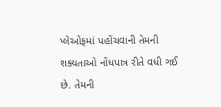પ્લેઓફમાં પહોંચવાની તેમની શક્યતાઓ નોંધપાત્ર રીતે વધી ગઈ છે. તેમની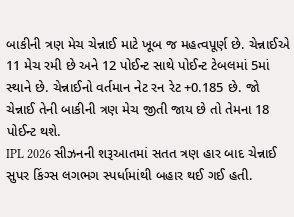બાકીની ત્રણ મેચ ચેન્નાઈ માટે ખૂબ જ મહત્વપૂર્ણ છે. ચેન્નાઈએ 11 મેચ રમી છે અને 12 પોઈન્ટ સાથે પોઈન્ટ ટેબલમાં 5માં સ્થાને છે. ચેન્નાઈનો વર્તમાન નેટ રન રેટ +0.185 છે. જો ચેન્નાઈ તેની બાકીની ત્રણ મેચ જીતી જાય છે તો તેમના 18 પોઈન્ટ થશે.
IPL 2026 સીઝનની શરૂઆતમાં સતત ત્રણ હાર બાદ ચેન્નાઈ સુપર કિંગ્સ લગભગ સ્પર્ધામાંથી બહાર થઈ ગઈ હતી.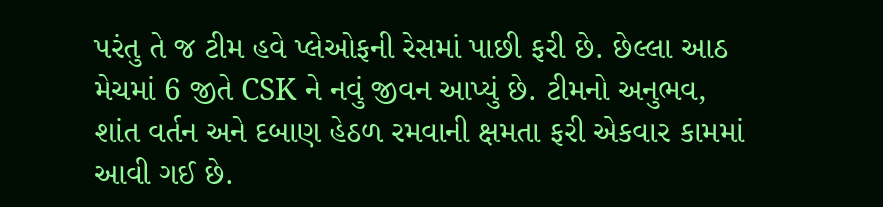પરંતુ તે જ ટીમ હવે પ્લેઓફની રેસમાં પાછી ફરી છે. છેલ્લા આઠ મેચમાં 6 જીતે CSK ને નવું જીવન આપ્યું છે. ટીમનો અનુભવ, શાંત વર્તન અને દબાણ હેઠળ રમવાની ક્ષમતા ફરી એકવાર કામમાં આવી ગઈ છે.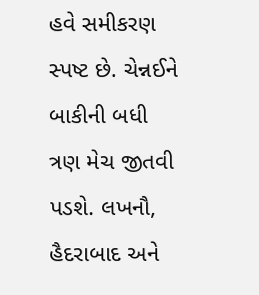હવે સમીકરણ સ્પષ્ટ છે. ચેન્નઈને બાકીની બધી ત્રણ મેચ જીતવી પડશે. લખનૌ, હૈદરાબાદ અને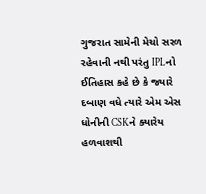ગુજરાત સામેની મેચો સરળ રહેવાની નથી પરંતુ IPLનો ઈતિહાસ કહે છે કે જ્યારે દબાણ વધે ત્યારે એમ એસ ધોનીની CSKને ક્યારેય હળવાશથી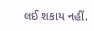લઈ શકાય નહીં.